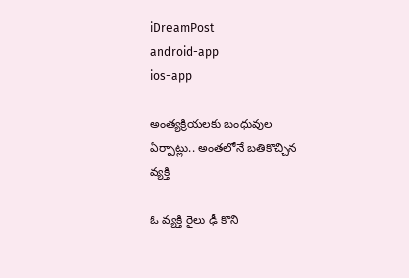iDreamPost
android-app
ios-app

అంత్యక్రియలకు బంధువుల ఏర్పాట్లు.. అంతలోనే బతికొచ్చిన వ్యక్తి

ఓ వ్యక్తి రైలు ఢీ కొని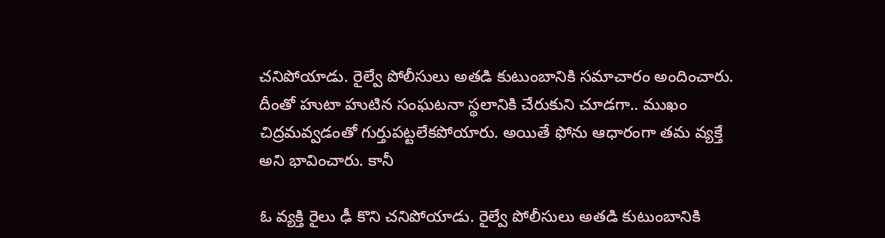చనిపోయాడు. రైల్వే పోలీసులు అతడి కుటుంబానికి సమాచారం అందించారు. దీంతో హుటా హుటిన సంఘటనా స్థలానికి చేరుకుని చూడగా.. ముఖం చిద్రమవ్వడంతో గుర్తుపట్టలేకపోయారు. అయితే ఫోను ఆధారంగా తమ వ్యక్తే అని భావించారు. కానీ

ఓ వ్యక్తి రైలు ఢీ కొని చనిపోయాడు. రైల్వే పోలీసులు అతడి కుటుంబానికి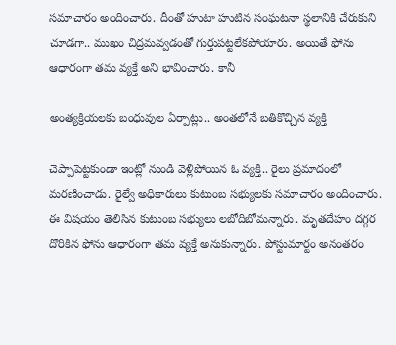సమాచారం అందించారు. దీంతో హుటా హుటిన సంఘటనా స్థలానికి చేరుకుని చూడగా.. ముఖం చిద్రమవ్వడంతో గుర్తుపట్టలేకపోయారు. అయితే ఫోను ఆధారంగా తమ వ్యక్తే అని భావించారు. కానీ

అంత్యక్రియలకు బంధువుల ఏర్పాట్లు.. అంతలోనే బతికొచ్చిన వ్యక్తి

చెప్పాపెట్టకుండా ఇంట్లో నుండి వెళ్లిపోయిన ఓ వ్యక్తి.. రైలు ప్రమాదంలో మరణించాడు. రైల్వే అధికారులు కుటుంబ సభ్యులకు సమాచారం అందించారు. ఈ విషయం తెలిసిన కుటుంబ సభ్యులు లబోదిబోమన్నారు. మృతదేహం దగ్గర దొరికిన ఫోను ఆధారంగా తమ వ్యక్తే అనుకున్నారు. పోస్టుమార్టం అనంతరం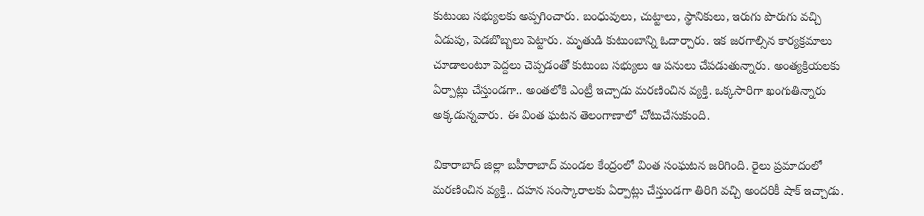కుటుంబ సభ్యులకు అప్పగించారు. బంధువులు, చుట్టాలు, స్థానికులు, ఇరుగు పొరుగు వచ్చి ఏడుపు, పెడబొబ్బలు పెట్టారు. మృతుడి కుటుంబాన్ని ఓదార్చారు. ఇక జరగాల్సిన కార్యక్రమాలు చూడాలంటూ పెద్దలు చెప్పడంతో కుటుంబ సభ్యులు ఆ పనులు చేపడుతున్నారు. అంత్యక్రియలకు ఏర్పాట్లు చేస్తుండగా.. అంతలోకి ఎంట్రీ ఇచ్చాడు మరణించిన వ్యక్తి. ఒక్కసారిగా ఖంగుతిన్నారు అక్కడున్నవారు. ఈ వింత ఘటన తెలంగాణాలో చోటుచేసుకుంది.

వికారాబాద్ జిల్లా బహీరాబాద్ మండల కేంద్రంలో వింత సంఘటన జరిగింది. రైలు ప్రమాదంలో మరణించిన వ్యక్తి.. దహన సంస్కారాలకు ఏర్పాట్లు చేస్తుండగా తిరిగి వచ్చి అందరికీ షాక్ ఇచ్చాడు.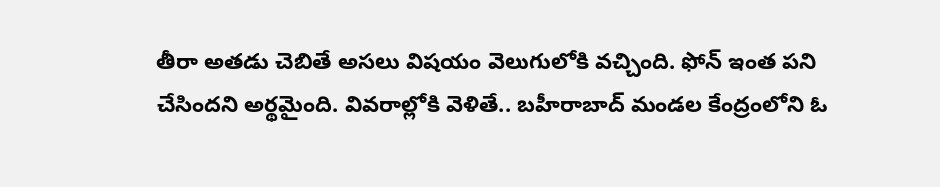తీరా అతడు చెబితే అసలు విషయం వెలుగులోకి వచ్చింది. ఫోన్ ఇంత పని చేసిందని అర్థమైంది. వివరాల్లోకి వెళితే.. బహీరాబాద్ మండల కేంద్రంలోని ఓ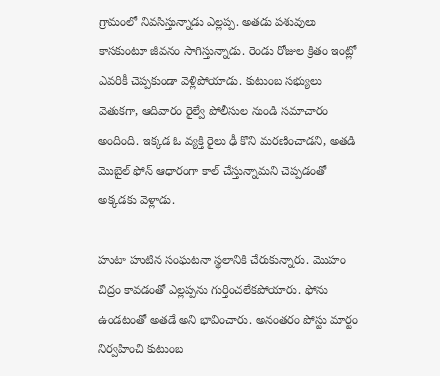గ్రామంలో నివసిస్తున్నాడు ఎల్లప్ప. అతడు పశువులు కాసకుంటూ జీవనం సాగిస్తున్నాడు. రెండు రోజుల క్రితం ఇంట్లో ఎవరికీ చెప్పకుండా వెళ్లిపోయాడు. కుటుంబ సభ్యులు వెతుకగా, ఆదివారం రైల్వే పోలీసుల నుండి సమాచారం అందింది. ఇక్కడ ఓ వ్యక్తి రైలు ఢీ కొని మరణించాడని, అతడి మొబైల్ ఫోన్ ఆధారంగా కాల్ చేస్తున్నామని చెప్పడంతో అక్కడకు వెళ్లాడు.

హుటా హుటిన సంఘటనా స్థలానికి చేరుకున్నారు. మొహం చిద్రం కావడంతో ఎల్లప్పను గుర్తించలేకపోయారు. ఫోను ఉండటంతో అతడే అని భావించారు. అనంతరం పోస్టు మార్టం నిర్వహించి కుటుంబ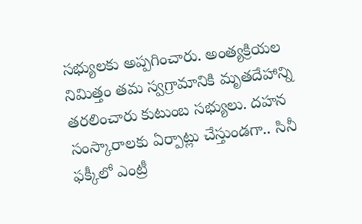సభ్యులకు అప్పగించారు. అంత్యక్రియల నిమిత్తం తమ స్వగ్రామానికి మృతదేహాన్ని తరలించారు కుటుంబ సభ్యులు. దహన సంస్కారాలకు ఏర్పాట్లు చేస్తుండగా.. సినీ ఫక్కీలో ఎంట్రీ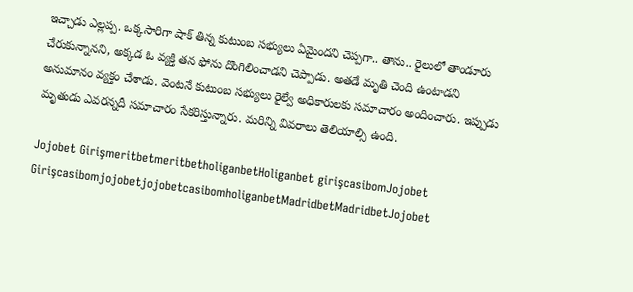ఇచ్చాడు ఎల్లప్ప. ఒక్కసారిగా షాక్ తిన్న కుటుంబ సభ్యులు ఏమైందని చెప్పగా.. తాను.. రైలులో తాండూరు చేరుకున్నానని, అక్కడ ఓ వ్యక్తి తన ఫోను దొంగిలించాడని చెప్పాడు. అతడే మృతి చెంది ఉంటాడని అనుమానం వ్యక్తం చేశాడు. వెంటనే కుటుంబ సభ్యులు రైల్వే అధికారులకు సమాచారం అందించారు. ఇప్పుడు మృతుడు ఎవరన్నదీ సమాచారం సేకరిస్తున్నారు. మరిన్ని వివరాలు తెలియాల్సి ఉంది.

Jojobet GirişmeritbetmeritbetholiganbetHoliganbet girişcasibomJojobet GirişcasibomjojobetjojobetcasibomholiganbetMadridbetMadridbetJojobet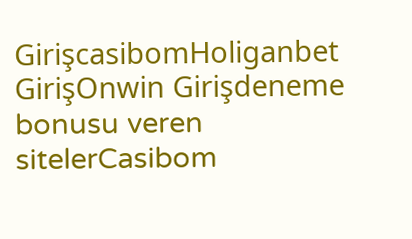GirişcasibomHoliganbet GirişOnwin Girişdeneme bonusu veren sitelerCasibom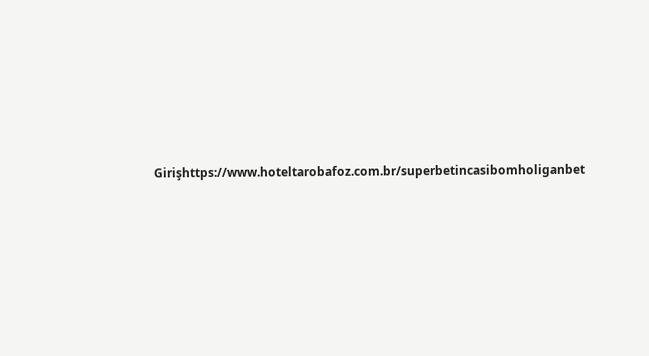Girişhttps://www.hoteltarobafoz.com.br/superbetincasibomholiganbet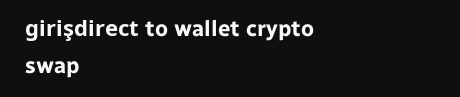girişdirect to wallet crypto swap